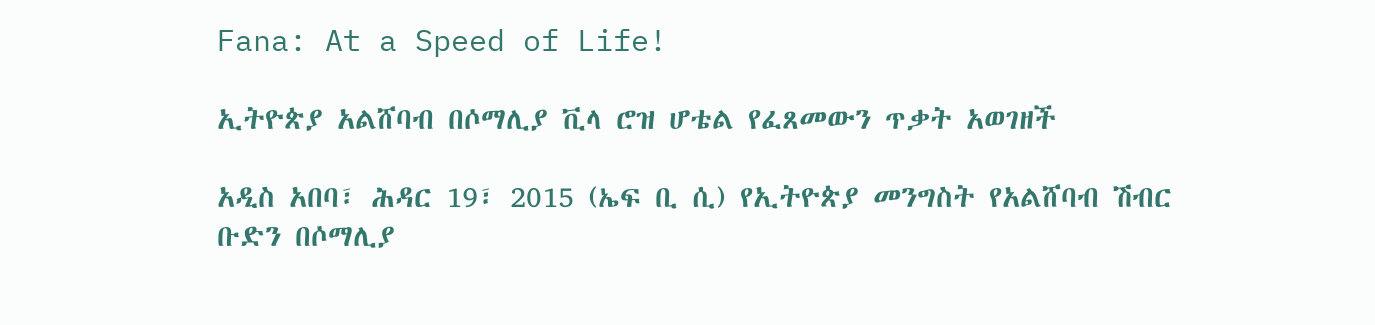Fana: At a Speed of Life!

ኢትዮጵያ አልሸባብ በሶማሊያ ቪላ ሮዝ ሆቴል የፈጸመውን ጥቃት አወገዘች

አዲስ አበባ፣ ሕዳር 19፣ 2015 (ኤፍ ቢ ሲ) የኢትዮጵያ መንግስት የአልሸባብ ሽብር ቡድን በሶማሊያ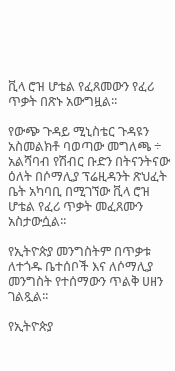ቪላ ሮዝ ሆቴል የፈጸመውን የፈሪ ጥቃት በጽኑ አውግዟል፡፡

የውጭ ጉዳይ ሚኒስቴር ጉዳዩን አስመልክቶ ባወጣው መግለጫ ÷ አልሻባብ የሽብር ቡድን በትናንትናው ዕለት በሶማሊያ ፕሬዚዳንት ጽህፈት ቤት አካባቢ በሚገኘው ቪላ ሮዝ ሆቴል የፈሪ ጥቃት መፈጸሙን አስታውሷል፡፡

የኢትዮጵያ መንግስትም በጥቃቱ ለተጎዱ ቤተሰቦች እና ለሶማሊያ መንግስት የተሰማውን ጥልቅ ሀዘን ገልጿል፡፡

የኢትዮጵያ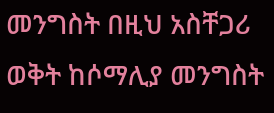መንግስት በዚህ አስቸጋሪ ወቅት ከሶማሊያ መንግስት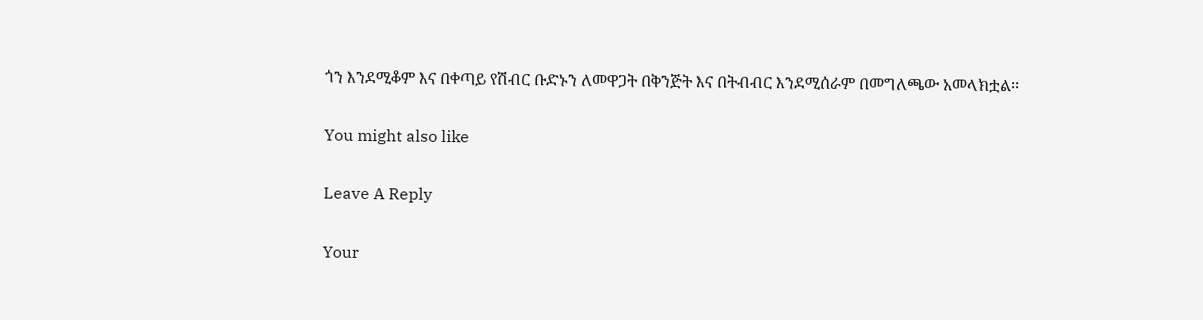ጎን እንደሚቆም እና በቀጣይ የሽብር ቡድኑን ለመዋጋት በቅንጅት እና በትብብር እንደሚሰራም በመግለጫው አመላክቷል፡፡

You might also like

Leave A Reply

Your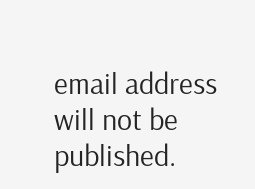email address will not be published.